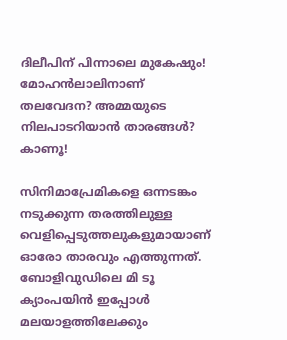ദിലീപിന് പിന്നാലെ മുകേഷും! മോഹന്‍ലാലിനാണ് തലവേദന? അമ്മയുടെ നിലപാടറിയാന്‍ താരങ്ങള്‍? കാണൂ!

സിനിമാപ്രേമികളെ ഒന്നടങ്കം നടുക്കുന്ന തരത്തിലുള്ള വെളിപ്പെടുത്തലുകളുമായാണ് ഓരോ താരവും എത്തുന്നത്. ബോളിവുഡിലെ മി ടൂ ക്യാംപയിന്‍ ഇപ്പോള്‍ മലയാളത്തിലേക്കും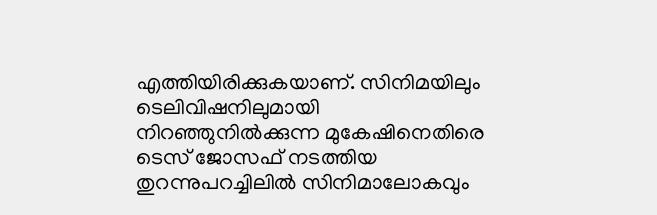എത്തിയിരിക്കുകയാണ്. സിനിമയിലും ടെലിവിഷനിലുമായി നിറഞ്ഞുനില്‍ക്കുന്ന മുകേഷിനെതിരെ ടെസ് ജോസഫ് നടത്തിയ തുറന്നുപറച്ചിലില്‍ സിനിമാലോകവും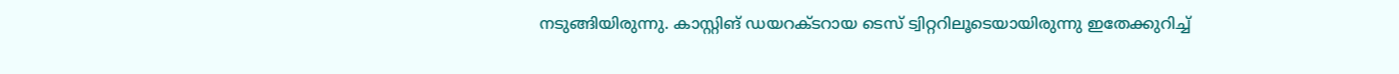നടുങ്ങിയിരുന്നു. കാസ്റ്റിങ് ഡയറക്ടറായ ടെസ് ട്വിറ്ററിലൂടെയായിരുന്നു ഇതേക്കുറിച്ച്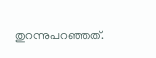തുറന്നുപറഞ്ഞത്.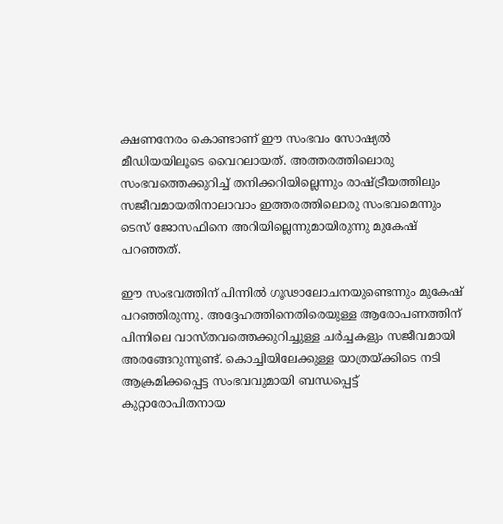ക്ഷണനേരം കൊണ്ടാണ് ഈ സംഭവം സോഷ്യല്‍ മീഡിയയിലൂടെ വൈറലായത്. അത്തരത്തിലൊരു സംഭവത്തെക്കുറിച്ച് തനിക്കറിയില്ലെന്നും രാഷ്ട്രീയത്തിലും സജീവമായതിനാലാവാം ഇത്തരത്തിലൊരു സംഭവമെന്നും ടെസ് ജോസഫിനെ അറിയില്ലെന്നുമായിരുന്നു മുകേഷ് പറഞ്ഞത്.

ഈ സംഭവത്തിന് പിന്നില്‍ ഗൂഢാലോചനയുണ്ടെന്നും മുകേഷ് പറഞ്ഞിരുന്നു. അദ്ദേഹത്തിനെതിരെയുള്ള ആരോപണത്തിന് പിന്നിലെ വാസ്തവത്തെക്കുറിച്ചുള്ള ചര്‍ച്ചകളും സജീവമായി അരങ്ങേറുന്നുണ്ട്. കൊച്ചിയിലേക്കുള്ള യാത്രയ്ക്കിടെ നടി ആക്രമിക്കപ്പെട്ട സംഭവവുമായി ബന്ധപ്പെട്ട് കുറ്റാരോപിതനായ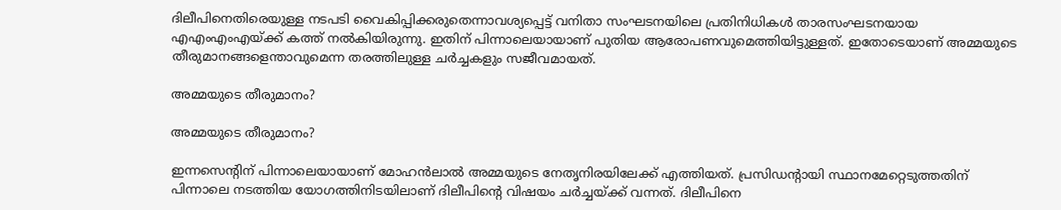ദിലീപിനെതിരെയുള്ള നടപടി വൈകിപ്പിക്കരുതെന്നാവശ്യപ്പെട്ട് വനിതാ സംഘടനയിലെ പ്രതിനിധികള്‍ താരസംഘടനയായ എഎംഎംഎയ്ക്ക് കത്ത് നല്‍കിയിരുന്നു. ഇതിന് പിന്നാലെയായാണ് പുതിയ ആരോപണവുമെത്തിയിട്ടുള്ളത്. ഇതോടെയാണ് അമ്മയുടെ തീരുമാനങ്ങളെന്താവുമെന്ന തരത്തിലുള്ള ചര്‍ച്ചകളും സജീവമായത്.

അമ്മയുടെ തീരുമാനം?

അമ്മയുടെ തീരുമാനം?

ഇന്നസെന്റിന് പിന്നാലെയായാണ് മോഹന്‍ലാല്‍ അമ്മയുടെ നേതൃനിരയിലേക്ക് എത്തിയത്. പ്രസിഡന്റായി സ്ഥാനമേറ്റെടുത്തതിന് പിന്നാലെ നടത്തിയ യോഗത്തിനിടയിലാണ് ദിലീപിന്റെ വിഷയം ചര്‍ച്ചയ്ക്ക് വന്നത്. ദിലീപിനെ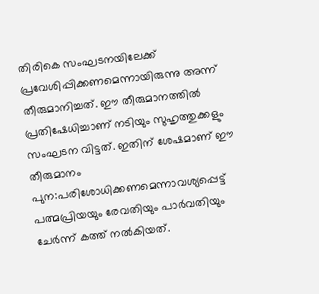തിരികെ സംഘടനയിലേക്ക് പ്രവേശിപ്പിക്കണമെന്നായിരുന്നു അന്ന് തീരുമാനിച്ചത്. ഈ തീരുമാനത്തില്‍ പ്രതിഷേധിച്ചാണ് നടിയും സുഹൃത്തുക്കളും സംഘടന വിട്ടത്. ഇതിന് ശേഷമാണ് ഈ തീരുമാനം പുന:പരിശോധിക്കണമെന്നാവശ്യപ്പെട്ട് പത്മപ്രിയയും രേവതിയും പാര്‍വതിയും ചേര്‍ന്ന് കത്ത് നല്‍കിയത്.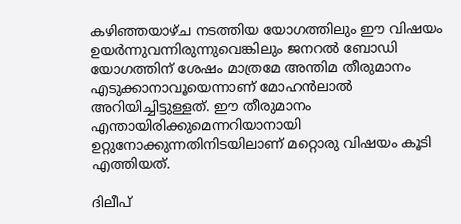കഴിഞ്ഞയാഴ്ച നടത്തിയ യോഗത്തിലും ഈ വിഷയം ഉയര്‍ന്നുവന്നിരുന്നുവെങ്കിലും ജനറല്‍ ബോഡി യോഗത്തിന് ശേഷം മാത്രമേ അന്തിമ തീരുമാനം എടുക്കാനാവൂയെന്നാണ് മോഹന്‍ലാല്‍ അറിയിച്ചിട്ടുള്ളത്. ഈ തീരുമാനം എന്തായിരിക്കുമെന്നറിയാനായി ഉറ്റുനോക്കുന്നതിനിടയിലാണ് മറ്റൊരു വിഷയം കൂടി എത്തിയത്.

ദിലീപ്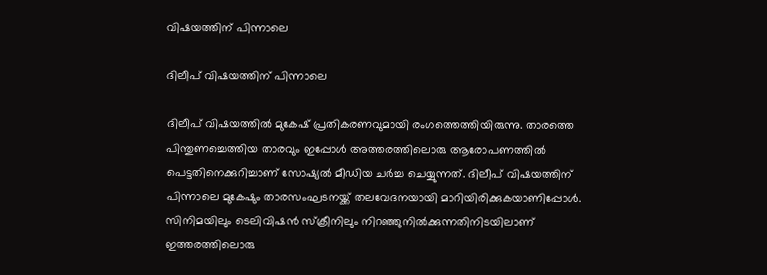വിഷയത്തിന് പിന്നാലെ

ദിലീപ് വിഷയത്തിന് പിന്നാലെ

ദിലീപ് വിഷയത്തില്‍ മുകേഷ് പ്രതികരണവുമായി രംഗത്തെത്തിയിരുന്നു. താരത്തെ പിന്തുണച്ചെത്തിയ താരവും ഇപ്പോള്‍ അത്തരത്തിലൊരു ആരോപണത്തില്‍ പെട്ടതിനെക്കുറിച്ചാണ് സോഷ്യല്‍ മീഡിയ ചര്‍ച്ച ചെയ്യുന്നത്. ദിലീപ് വിഷയത്തിന് പിന്നാലെ മുകേഷും താരസംഘടനയ്ക്ക് തലവേദനയായി മാറിയിരിക്കുകയാണിപ്പോള്‍. സിനിമയിലും ടെലിവിഷന്‍ സ്‌ക്രീനിലും നിറഞ്ഞുനില്‍ക്കുന്നതിനിടയിലാണ് ഇത്തരത്തിലൊരു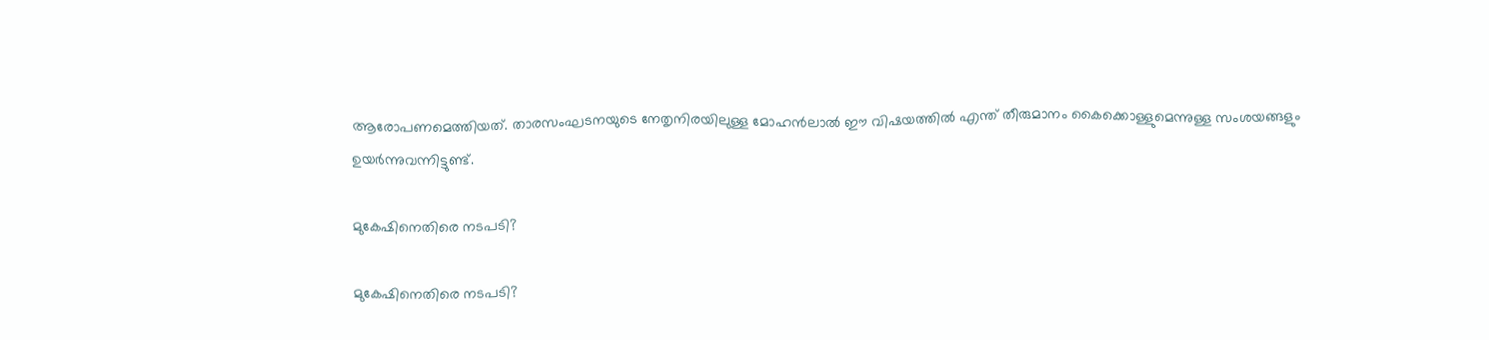ആരോപണമെത്തിയത്. താരസംഘടനയുടെ നേതൃനിരയിലുള്ള മോഹന്‍ലാല്‍ ഈ വിഷയത്തില്‍ എന്ത് തീരുമാനം കൈക്കൊള്ളുമെന്നുള്ള സംശയങ്ങളും ഉയര്‍ന്നുവന്നിട്ടുണ്ട്.

മുകേഷിനെതിരെ നടപടി?

മുകേഷിനെതിരെ നടപടി?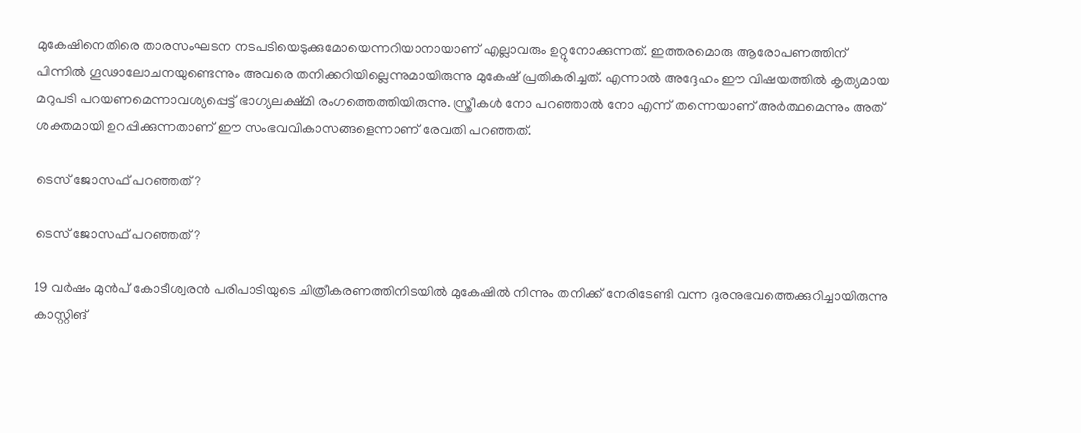മുകേഷിനെതിരെ താരസംഘടന നടപടിയെടുക്കുമോയെന്നറിയാനായാണ് എല്ലാവരും ഉറ്റുനോക്കുന്നത്. ഇത്തരമൊരു ആരോപണത്തിന് പിന്നില്‍ ഗൂഢാലോചനയുണ്ടെന്നും അവരെ തനിക്കറിയില്ലെന്നുമായിരുന്നു മുകേഷ് പ്രതികരിച്ചത്. എന്നാല്‍ അദ്ദേഹം ഈ വിഷയത്തില്‍ കൃത്യമായ മറുപടി പറയണമെന്നാവശ്യപ്പെട്ട് ഭാഗ്യലക്ഷ്മി രംഗത്തെത്തിയിരുന്നു. സ്ത്രീകള്‍ നോ പറഞ്ഞാല്‍ നോ എന്ന് തന്നെയാണ് അര്‍ത്ഥമെന്നും അത് ശക്തമായി ഉറപ്പിക്കുന്നതാണ് ഈ സംഭവവികാസങ്ങളെന്നാണ് രേവതി പറഞ്ഞത്.

ടെസ് ജോസഫ് പറഞ്ഞത്?

ടെസ് ജോസഫ് പറഞ്ഞത്?

19 വര്‍ഷം മുന്‍പ് കോടീശ്വരന്‍ പരിപാടിയുടെ ചിത്രീകരണത്തിനിടയില്‍ മുകേഷില്‍ നിന്നും തനിക്ക് നേരിടേണ്ടി വന്ന ദുരനുഭവത്തെക്കുറിച്ചായിരുന്നു കാസ്റ്റിങ്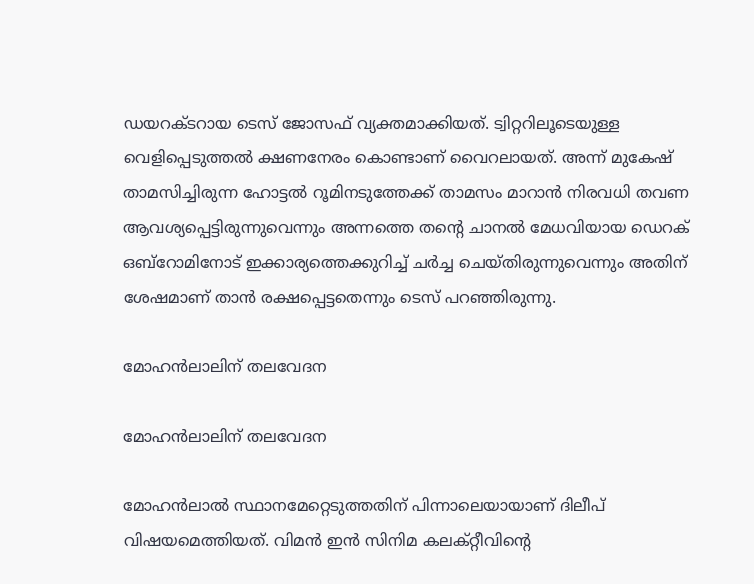ഡയറക്ടറായ ടെസ് ജോസഫ് വ്യക്തമാക്കിയത്. ട്വിറ്ററിലൂടെയുള്ള വെളിപ്പെടുത്തല്‍ ക്ഷണനേരം കൊണ്ടാണ് വൈറലായത്. അന്ന് മുകേഷ് താമസിച്ചിരുന്ന ഹോട്ടല്‍ റൂമിനടുത്തേക്ക് താമസം മാറാന്‍ നിരവധി തവണ ആവശ്യപ്പെട്ടിരുന്നുവെന്നും അന്നത്തെ തന്റെ ചാനല്‍ മേധവിയായ ഡെറക് ഒബ്‌റോമിനോട് ഇക്കാര്യത്തെക്കുറിച്ച് ചര്‍ച്ച ചെയ്തിരുന്നുവെന്നും അതിന് ശേഷമാണ് താന്‍ രക്ഷപ്പെട്ടതെന്നും ടെസ് പറഞ്ഞിരുന്നു.

മോഹന്‍ലാലിന് തലവേദന

മോഹന്‍ലാലിന് തലവേദന

മോഹന്‍ലാല്‍ സ്ഥാനമേറ്റെടുത്തതിന് പിന്നാലെയായാണ് ദിലീപ് വിഷയമെത്തിയത്. വിമന്‍ ഇന്‍ സിനിമ കലക്റ്റീവിന്റെ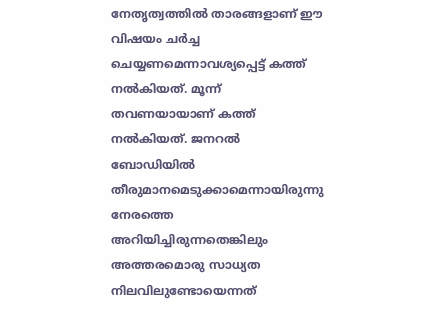നേതൃത്വത്തില്‍ താരങ്ങളാണ് ഈ വിഷയം ചര്‍ച്ച ചെയ്യണമെന്നാവശ്യപ്പെട്ട് കത്ത് നല്‍കിയത്. മൂന്ന് തവണയായാണ് കത്ത് നല്‍കിയത്. ജനറല്‍ ബോഡിയില്‍ തീരുമാനമെടുക്കാമെന്നായിരുന്നു നേരത്തെ അറിയിച്ചിരുന്നതെങ്കിലും അത്തരമൊരു സാധ്യത നിലവിലുണ്ടോയെന്നത്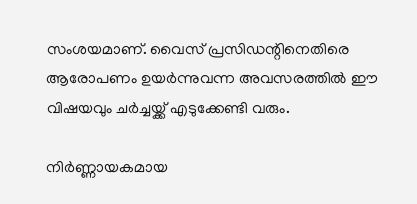സംശയമാണ്. വൈസ് പ്രസിഡന്റിനെതിരെ ആരോപണം ഉയര്‍ന്നുവന്ന അവസരത്തില്‍ ഈ വിഷയവും ചര്‍ച്ചയ്ക്ക് എടുക്കേണ്ടി വരും.

നിര്‍ണ്ണായകമായ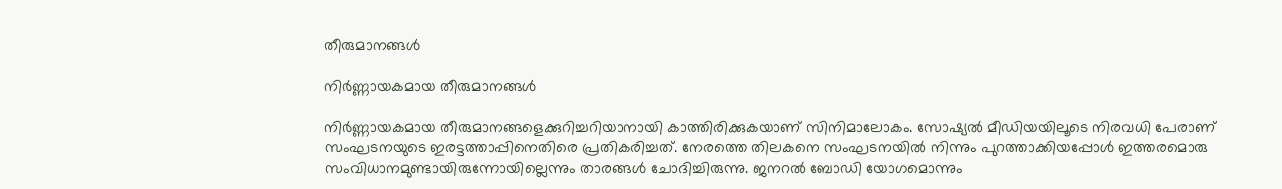തീരുമാനങ്ങള്‍

നിര്‍ണ്ണായകമായ തീരുമാനങ്ങള്‍

നിര്‍ണ്ണായകമായ തീരുമാനങ്ങളെക്കുറിച്ചറിയാനായി കാത്തിരിക്കുകയാണ് സിനിമാലോകം. സോഷ്യല്‍ മീഡിയയിലൂടെ നിരവധി പേരാണ് സംഘടനയുടെ ഇരട്ടത്താപ്പിനെതിരെ പ്രതികരിച്ചത്. നേരത്തെ തിലകനെ സംഘടനയില്‍ നിന്നും പുറത്താക്കിയപ്പോള്‍ ഇത്തരമൊരു സംവിധാനമുണ്ടായിരുന്നോയില്ലെന്നും താരങ്ങള്‍ ചോദിച്ചിരുന്നു. ജനറല്‍ ബോഡി യോഗമൊന്നും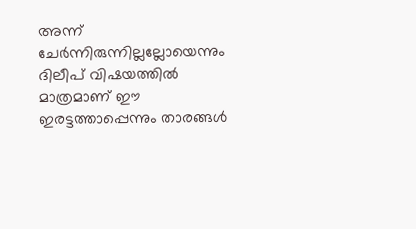അന്ന് ചേര്‍ന്നിരുന്നില്ലല്ലോയെന്നും ദിലീപ് വിഷയത്തില്‍ മാത്രമാണ് ഈ ഇരട്ടത്താപ്പെന്നും താരങ്ങള്‍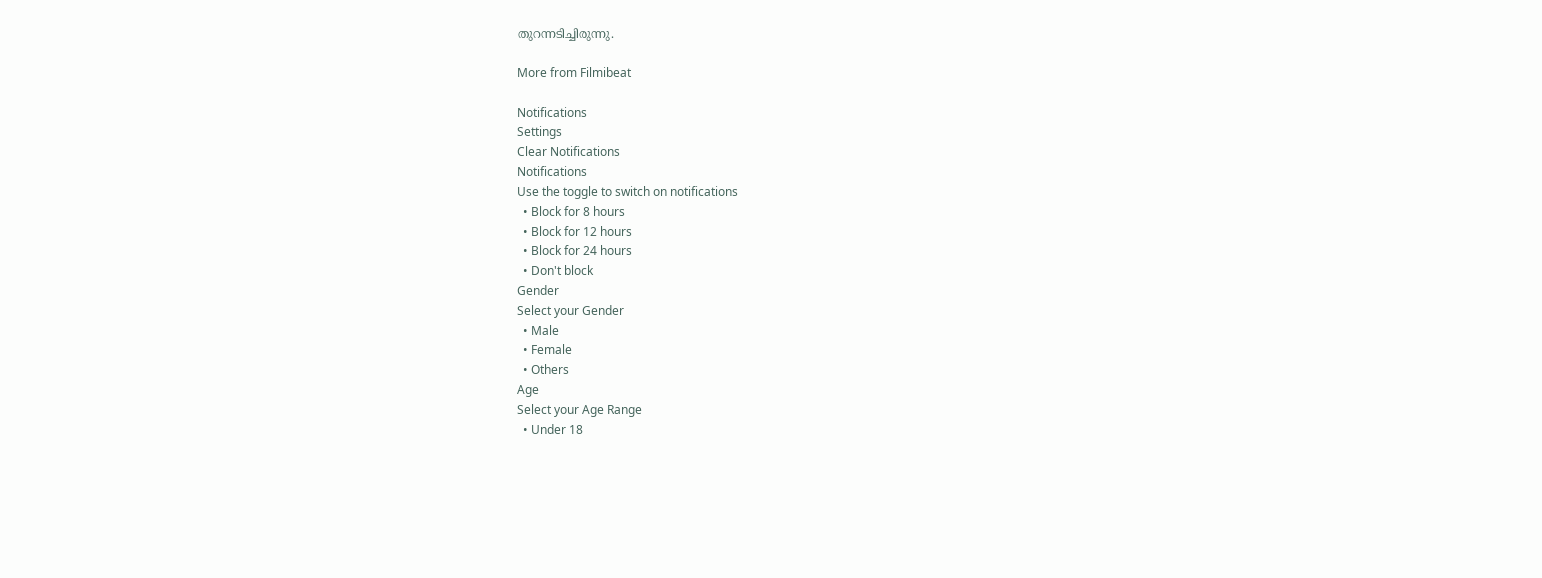തുറന്നടിച്ചിരുന്നു.

More from Filmibeat

Notifications
Settings
Clear Notifications
Notifications
Use the toggle to switch on notifications
  • Block for 8 hours
  • Block for 12 hours
  • Block for 24 hours
  • Don't block
Gender
Select your Gender
  • Male
  • Female
  • Others
Age
Select your Age Range
  • Under 18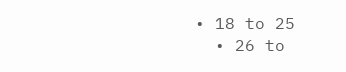• 18 to 25
  • 26 to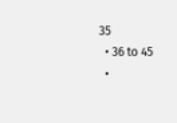35
  • 36 to 45
  •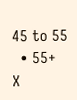45 to 55
  • 55+
X